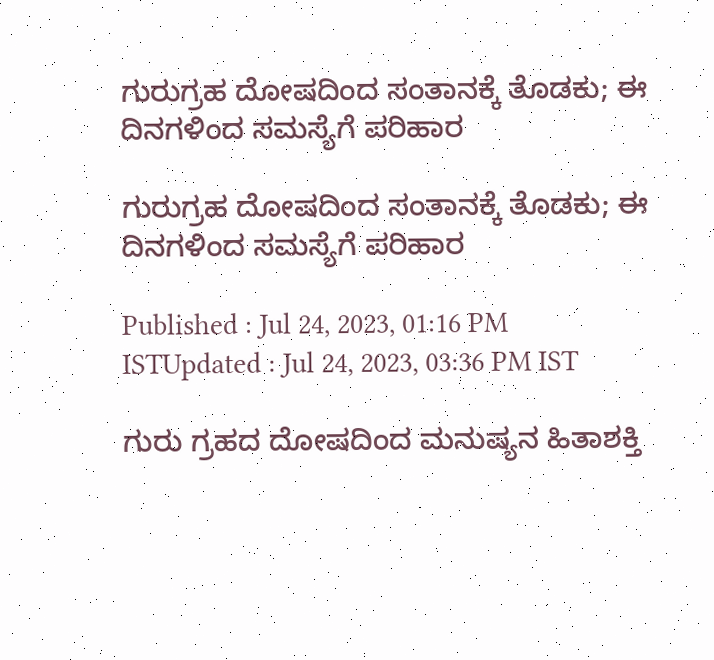ಗುರುಗ್ರಹ ದೋಷದಿಂದ ಸಂತಾನಕ್ಕೆ ತೊಡಕು; ಈ ದಿನಗಳಿಂದ ಸಮಸ್ಯೆಗೆ ಪರಿಹಾರ

ಗುರುಗ್ರಹ ದೋಷದಿಂದ ಸಂತಾನಕ್ಕೆ ತೊಡಕು; ಈ ದಿನಗಳಿಂದ ಸಮಸ್ಯೆಗೆ ಪರಿಹಾರ

Published : Jul 24, 2023, 01:16 PM ISTUpdated : Jul 24, 2023, 03:36 PM IST

ಗುರು ಗ್ರಹದ ದೋಷದಿಂದ ಮನುಷ್ಯನ ಹಿತಾಶಕ್ತಿ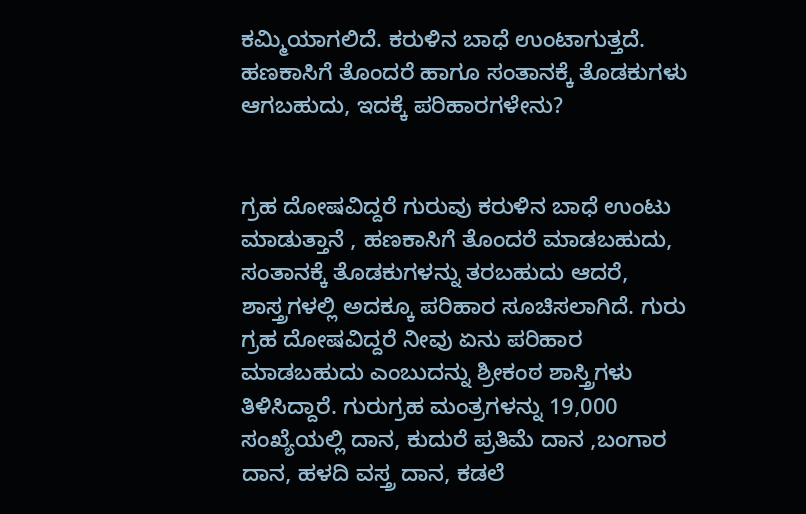ಕಮ್ಮಿಯಾಗಲಿದೆ. ಕರುಳಿನ ಬಾಧೆ ಉಂಟಾಗುತ್ತದೆ. ಹಣಕಾಸಿಗೆ ತೊಂದರೆ ಹಾಗೂ ಸಂತಾನಕ್ಕೆ ತೊಡಕುಗಳು ಆಗಬಹುದು, ಇದಕ್ಕೆ ಪರಿಹಾರಗಳೇನು?


ಗ್ರಹ ದೋಷವಿದ್ದರೆ ಗುರುವು ಕರುಳಿನ ಬಾಧೆ ಉಂಟು ಮಾಡುತ್ತಾನೆ , ಹಣಕಾಸಿಗೆ ತೊಂದರೆ ಮಾಡಬಹುದು, ಸಂತಾನಕ್ಕೆ ತೊಡಕುಗಳನ್ನು ತರಬಹುದು ಆದರೆ, ಶಾಸ್ತ್ರಗಳಲ್ಲಿ ಅದಕ್ಕೂ ಪರಿಹಾರ ಸೂಚಿಸಲಾಗಿದೆ. ಗುರು ಗ್ರಹ ದೋಷವಿದ್ದರೆ ನೀವು ಏನು ಪರಿಹಾರ ಮಾಡಬಹುದು ಎಂಬುದನ್ನು ಶ್ರೀಕಂಠ ಶಾಸ್ತ್ರಿಗಳು ತಿಳಿಸಿದ್ದಾರೆ. ಗುರುಗ್ರಹ ಮಂತ್ರಗಳನ್ನು 19,000 ಸಂಖ್ಯೆಯಲ್ಲಿ ದಾನ, ಕುದುರೆ ಪ್ರತಿಮೆ ದಾನ ,ಬಂಗಾರ ದಾನ, ಹಳದಿ ವಸ್ತ್ರ ದಾನ, ಕಡಲೆ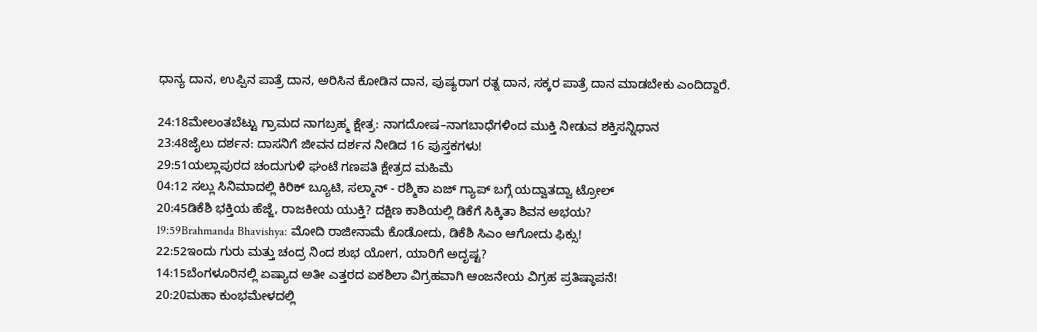ಧಾನ್ಯ ದಾನ, ಉಪ್ಪಿನ ಪಾತ್ರೆ ದಾನ, ಅರಿಸಿನ ಕೋಡಿನ ದಾನ, ಪುಷ್ಯರಾಗ ರತ್ನ ದಾನ, ಸಕ್ಕರ ಪಾತ್ರೆ ದಾನ ಮಾಡಬೇಕು ಎಂದಿದ್ದಾರೆ.

24:18ಮೇಲಂತಬೆಟ್ಟು ಗ್ರಾಮದ ನಾಗಬ್ರಹ್ಮ ಕ್ಷೇತ್ರ: ನಾಗದೋಷ–ನಾಗಬಾಧೆಗಳಿಂದ ಮುಕ್ತಿ ನೀಡುವ ಶಕ್ತಿಸನ್ನಿಧಾನ
23:48ಜೈಲು ದರ್ಶನ: ದಾಸನಿಗೆ ಜೀವನ ದರ್ಶನ ನೀಡಿದ 16 ಪುಸ್ತಕಗಳು!
29:51ಯಲ್ಲಾಪುರದ ಚಂದುಗುಳಿ ಘಂಟೆ ಗಣಪತಿ ಕ್ಷೇತ್ರದ ಮಹಿಮೆ
04:12 ಸಲ್ಲು ಸಿನಿಮಾದಲ್ಲಿ ಕಿರಿಕ್ ಬ್ಯೂಟಿ, ಸಲ್ಮಾನ್ - ರಶ್ಮಿಕಾ ಏಜ್ ಗ್ಯಾಪ್ ಬಗ್ಗೆ ಯದ್ವಾತದ್ವಾ ಟ್ರೋಲ್
20:45ಡಿಕೆಶಿ ಭಕ್ತಿಯ ಹೆಜ್ಜೆ, ರಾಜಕೀಯ ಯುಕ್ತಿ? ದಕ್ಷಿಣ ಕಾಶಿಯಲ್ಲಿ ಡಿಕೆಗೆ ಸಿಕ್ಕಿತಾ ಶಿವನ ಅಭಯ?
19:59Brahmanda Bhavishya: ಮೋದಿ ರಾಜೀನಾಮೆ ಕೊಡೋದು, ಡಿಕೆಶಿ ಸಿಎಂ ಆಗೋದು ಫಿಕ್ಸು!
22:52ಇಂದು ಗುರು ಮತ್ತು ಚಂದ್ರ ನಿಂದ ಶುಭ ಯೋಗ, ಯಾರಿಗೆ ಅದೃಷ್ಟ?
14:15ಬೆಂಗಳೂರಿನಲ್ಲಿ ಏಷ್ಯಾದ ಅತೀ ಎತ್ತರದ ಏಕಶಿಲಾ ವಿಗ್ರಹವಾಗಿ ಆಂಜನೇಯ ವಿಗ್ರಹ ಪ್ರತಿಷ್ಠಾಪನೆ!
20:20ಮಹಾ ಕುಂಭಮೇಳದಲ್ಲಿ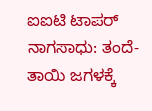ಐಐಟಿ ಟಾಪರ್ ನಾಗಸಾಧು: ತಂದೆ-ತಾಯಿ ಜಗಳಕ್ಕೆ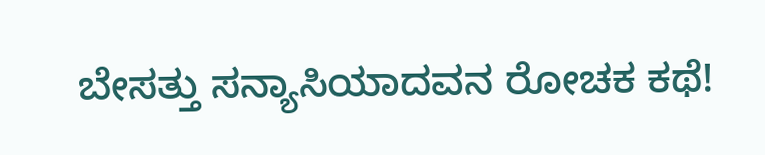ಬೇಸತ್ತು ಸನ್ಯಾಸಿಯಾದವನ ರೋಚಕ ಕಥೆ!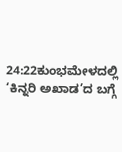24:22ಕುಂಭಮೇಳದಲ್ಲಿ ‘ಕಿನ್ನರಿ ಅಖಾಡ’ದ ಬಗ್ಗೆ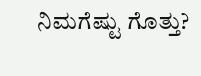ನಿಮಗೆಷ್ಟು ಗೊತ್ತು?